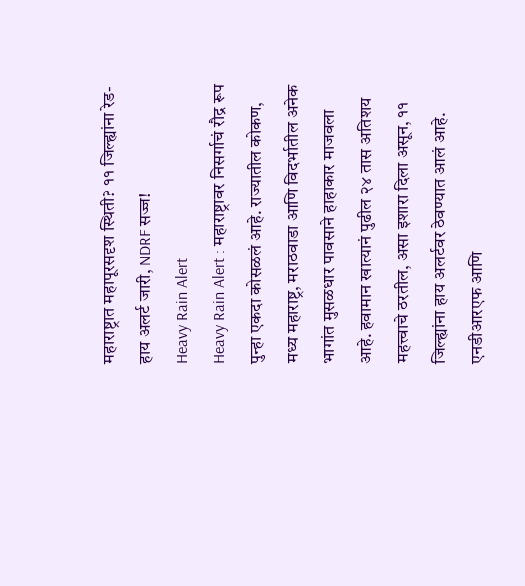महाराष्ट्रात महापूरसदृश स्थिती? ११ जिल्ह्यांना रेड-हाय अलर्ट जारी, NDRF सज्ज!
Heavy Rain Alert
Heavy Rain Alert : महाराष्ट्रावर निसर्गाचं रौद्र रूप पुन्हा एकदा कोसळलं आहे. राज्यातील कोकण, मध्य महाराष्ट्र, मराठवाडा आणि विदर्भातील अनेक भागांत मुसळधार पावसाने हाहाकार माजवला आहे. हवामान खात्यानं पुढील २४ तास अतिशय महत्त्वाचे ठरतील, असा इशारा दिला असून, ११ जिल्ह्यांना हाय अलर्टवर ठेवण्यात आलं आहे. एनडीआरएफ आणि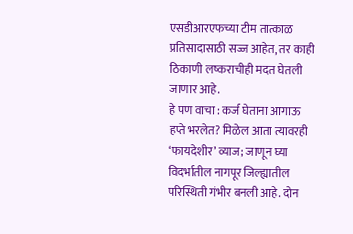एसडीआरएफच्या टीम तात्काळ प्रतिसादासाठी सज्ज आहेत, तर काही ठिकाणी लष्कराचीही मदत घेतली जाणार आहे.
हे पण वाचा : कर्ज घेताना आगाऊ हप्ते भरलेत? मिळेल आता त्यावरही ‘फायदेशीर’ व्याज; जाणून घ्या
विदर्भातील नागपूर जिल्ह्यातील परिस्थिती गंभीर बनली आहे. दोन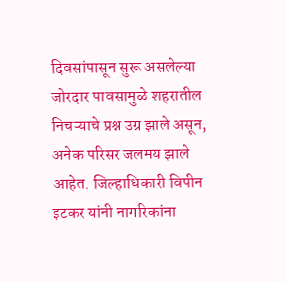दिवसांपासून सुरू असलेल्या जोरदार पावसामुळे शहरातील निचऱ्याचे प्रश्न उग्र झाले असून, अनेक परिसर जलमय झाले आहेत. जिल्हाधिकारी विपीन इटकर यांनी नागरिकांना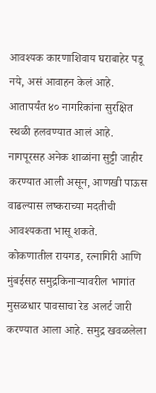आवश्यक कारणाशिवाय घराबाहेर पडू नये, असं आवाहन केलं आहे. आतापर्यंत ४० नागरिकांना सुरक्षित स्थळी हलवण्यात आलं आहे. नागपूरसह अनेक शाळांना सुट्टी जाहीर करण्यात आली असून, आणखी पाऊस वाढल्यास लष्कराच्या मदतीची आवश्यकता भासू शकते.
कोकणातील रायगड, रत्नागिरी आणि मुंबईसह समुद्रकिनाऱ्यावरील भागांत मुसळधार पावसाचा रेड अलर्ट जारी करण्यात आला आहे. समुद्र खवळलेला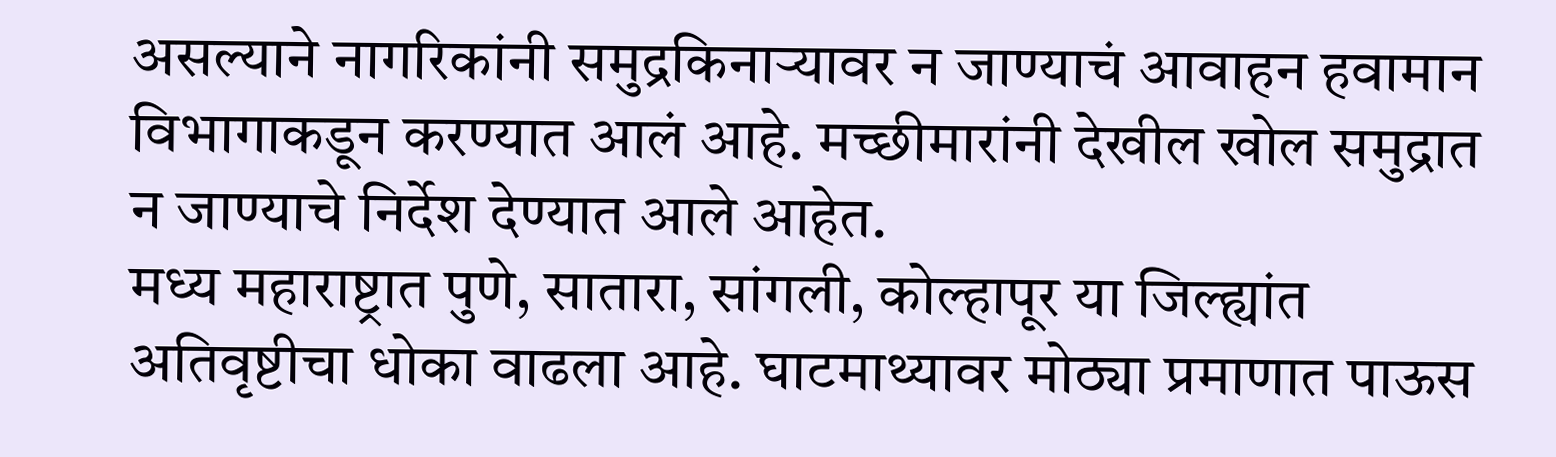असल्याने नागरिकांनी समुद्रकिनाऱ्यावर न जाण्याचं आवाहन हवामान विभागाकडून करण्यात आलं आहे. मच्छीमारांनी देखील खोल समुद्रात न जाण्याचे निर्देश देण्यात आले आहेत.
मध्य महाराष्ट्रात पुणे, सातारा, सांगली, कोल्हापूर या जिल्ह्यांत अतिवृष्टीचा धोका वाढला आहे. घाटमाथ्यावर मोठ्या प्रमाणात पाऊस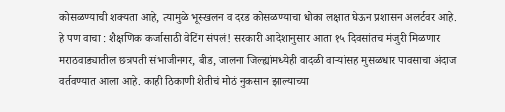कोसळण्याची शक्यता आहे, त्यामुळे भूस्खलन व दरड कोसळण्याचा धोका लक्षात घेऊन प्रशासन अलर्टवर आहे.
हे पण वाचा : शैक्षणिक कर्जासाठी वेटिंग संपलं! सरकारी आदेशानुसार आता १५ दिवसांतच मंजुरी मिळणार
मराठवाड्यातील छत्रपती संभाजीनगर, बीड, जालना जिल्ह्यांमध्येही वादळी वाऱ्यांसह मुसळधार पावसाचा अंदाज वर्तवण्यात आला आहे. काही ठिकाणी शेतीचं मोठं नुकसान झाल्याच्या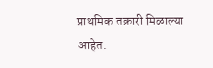प्राथमिक तक्रारी मिळाल्या आहेत.